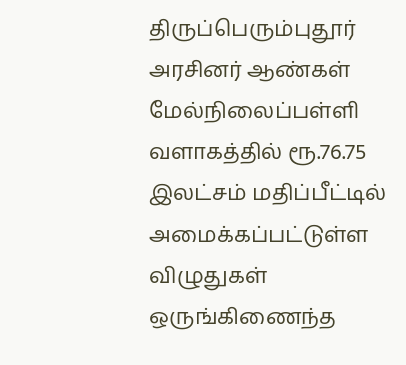திருப்பெரும்புதூர் அரசினர் ஆண்கள் மேல்நிலைப்பள்ளி வளாகத்தில் ரூ.76.75 இலட்சம் மதிப்பீட்டில் அமைக்கப்பட்டுள்ள விழுதுகள் ஒருங்கிணைந்த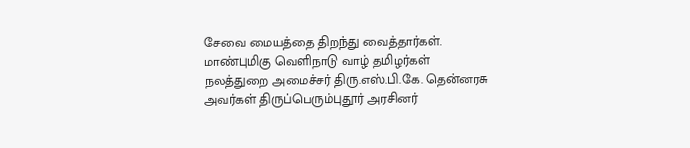சேவை மையத்தை திறந்து வைத்தார்கள்.
மாண்புமிகு வெளிநாடு வாழ் தமிழர்கள் நலத்துறை அமைச்சர் திரு.எஸ்.பி.கே. தென்னரசு அவர்கள் திருப்பெரும்புதூர் அரசினர்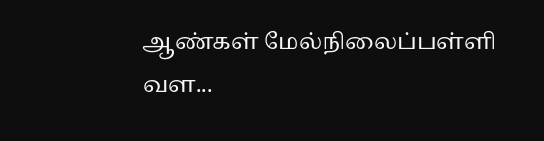ஆண்கள் மேல்நிலைப்பள்ளி வள...